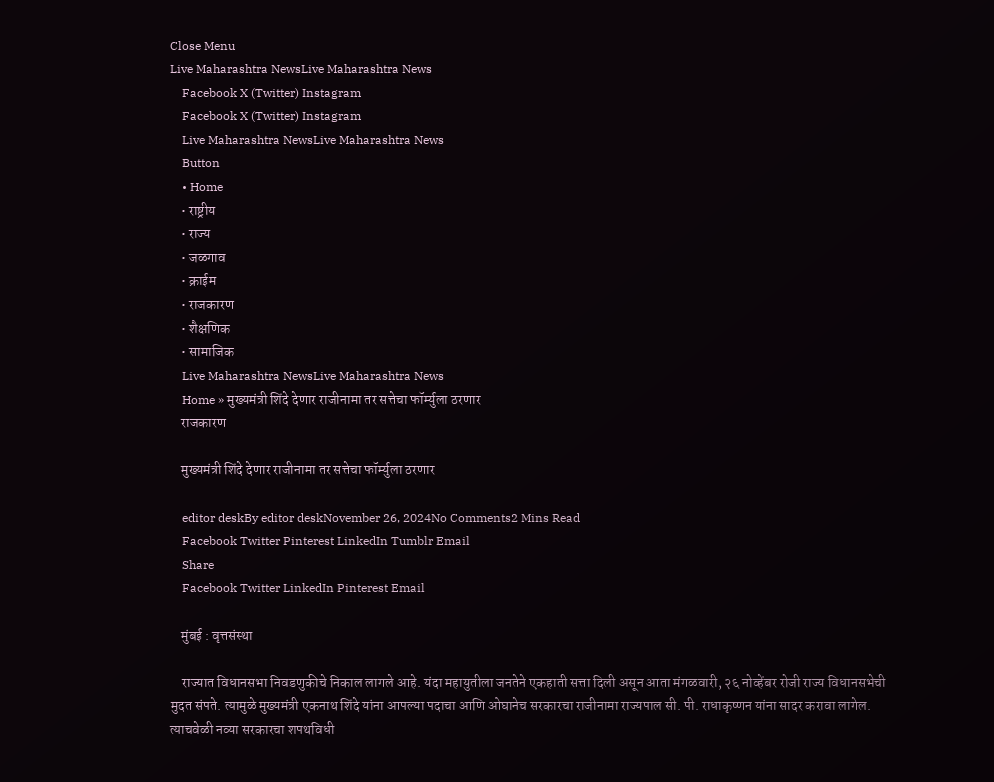Close Menu
Live Maharashtra NewsLive Maharashtra News
    Facebook X (Twitter) Instagram
    Facebook X (Twitter) Instagram
    Live Maharashtra NewsLive Maharashtra News
    Button
    • Home
    • राष्ट्रीय
    • राज्य
    • जळगाव
    • क्राईम
    • राजकारण
    • शैक्षणिक
    • सामाजिक
    Live Maharashtra NewsLive Maharashtra News
    Home » मुख्यमंत्री शिंदे देणार राजीनामा तर सत्तेचा फॉर्म्युला ठरणार
    राजकारण

    मुख्यमंत्री शिंदे देणार राजीनामा तर सत्तेचा फॉर्म्युला ठरणार

    editor deskBy editor deskNovember 26, 2024No Comments2 Mins Read
    Facebook Twitter Pinterest LinkedIn Tumblr Email
    Share
    Facebook Twitter LinkedIn Pinterest Email

    मुंबई : वृत्तसंस्था

    राज्यात विधानसभा निवडणुकीचे निकाल लागले आहे. यंदा महायुतीला जनतेने एकहाती सत्ता दिली असून आता मंगळवारी, २६ नोव्हेंबर रोजी राज्य विधानसभेची मुदत संपते. त्यामुळे मुख्यमंत्री एकनाथ शिंदे यांना आपल्या पदाचा आणि ओघानेच सरकारचा राजीनामा राज्यपाल सी. पी. राधाकृष्णन यांना सादर करावा लागेल. त्याचवेळी नव्या सरकारचा शपथविधी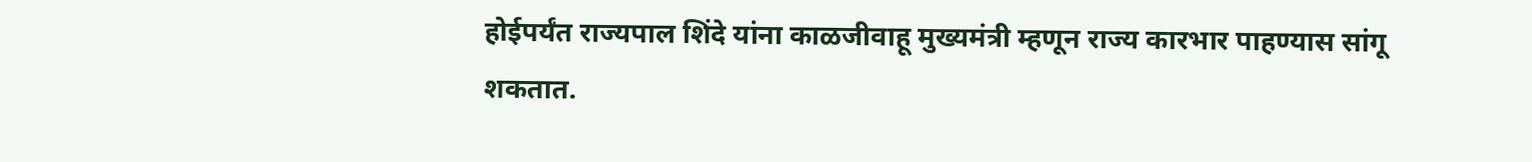होईपर्यंत राज्यपाल शिंदे यांना काळजीवाहू मुख्यमंत्री म्हणून राज्य कारभार पाहण्यास सांगू शकतात.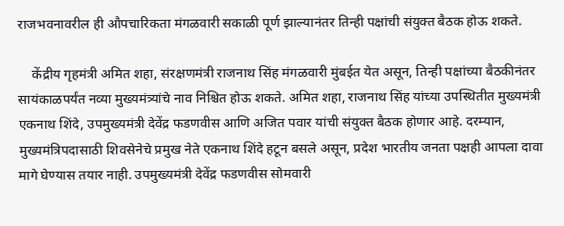राजभवनावरील ही औपचारिकता मंगळवारी सकाळी पूर्ण झाल्यानंतर तिन्ही पक्षांची संयुक्त बैठक होऊ शकते.

    केंद्रीय गृहमंत्री अमित शहा, संरक्षणमंत्री राजनाथ सिंह मंगळवारी मुंबईत येत असून, तिन्ही पक्षांच्या बैठकीनंतर सायंकाळपर्यंत नव्या मुख्यमंत्र्यांचे नाव निश्चित होऊ शकते. अमित शहा, राजनाथ सिंह यांच्या उपस्थितीत मुख्यमंत्री एकनाथ शिंदे, उपमुख्यमंत्री देवेंद्र फडणवीस आणि अजित पवार यांची संयुक्त बैठक होणार आहे. दरम्यान, मुख्यमंत्रिपदासाठी शिवसेनेचे प्रमुख नेते एकनाथ शिंदे हटून बसले असून, प्रदेश भारतीय जनता पक्षही आपला दावा मागे घेण्यास तयार नाही. उपमुख्यमंत्री देवेंद्र फडणवीस सोमवारी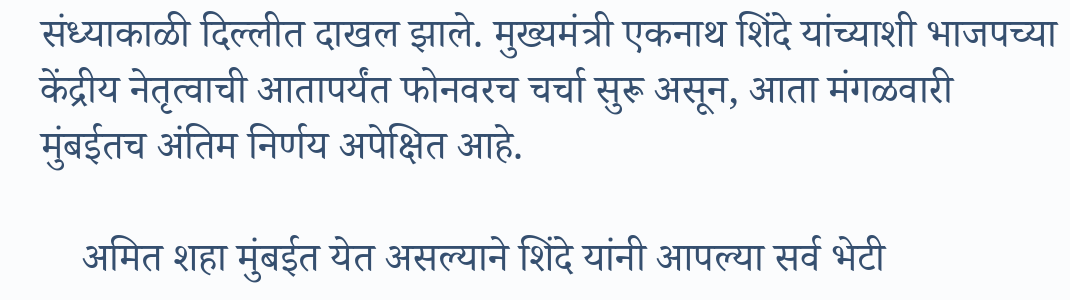संध्याकाळी दिल्लीत दाखल झाले. मुख्यमंत्री एकनाथ शिंदे यांच्याशी भाजपच्या केंद्रीय नेतृत्वाची आतापर्यंत फोनवरच चर्चा सुरू असून, आता मंगळवारी मुंबईतच अंतिम निर्णय अपेक्षित आहे.

    अमित शहा मुंबईत येत असल्याने शिंदे यांनी आपल्या सर्व भेटी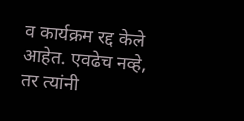व कार्यक्रम रद्द केले आहेत. एवढेच नव्हे, तर त्यांनी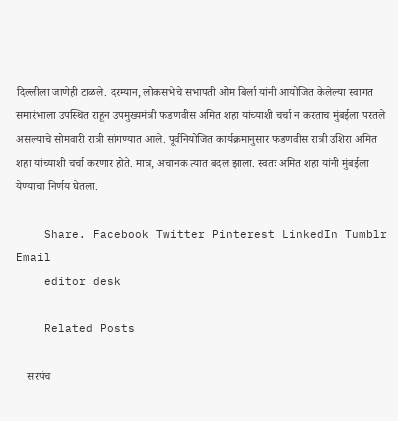दिल्लीला जाणेही टाळले. दरम्यान, लोकसभेचे सभापती ओम बिर्ला यांनी आयोजित केलेल्या स्वागत समारंभाला उपस्थित राहून उपमुख्यमंत्री फडणवीस अमित शहा यांच्याशी चर्चा न करताच मुंबईला परतले असल्याचे सोमवारी रात्री सांगण्यात आले. पूर्वनियोजित कार्यक्रमानुसार फडणवीस रात्री उशिरा अमित शहा यांच्याशी चर्चा करणार होते. मात्र, अचानक त्यात बदल झाला. स्वतः अमित शहा यांनी मुंबईला येण्याचा निर्णय घेतला.

    Share. Facebook Twitter Pinterest LinkedIn Tumblr Email
    editor desk

    Related Posts

    सरपंच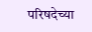परिषदेच्या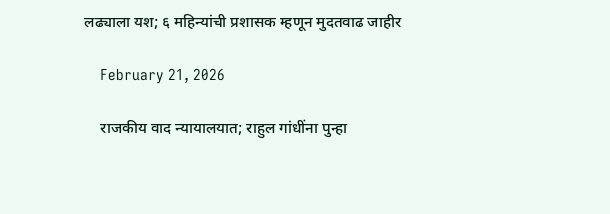लढ्याला यश; ६ महिन्यांची प्रशासक म्हणून मुदतवाढ जाहीर

    February 21, 2026

    राजकीय वाद न्यायालयात; राहुल गांधींना पुन्हा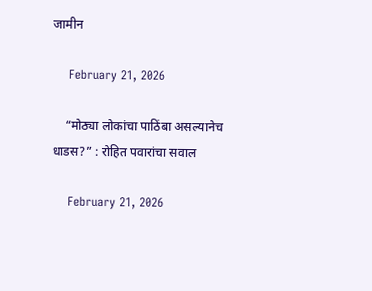जामीन

    February 21, 2026

    “मोठ्या लोकांचा पाठिंबा असल्यानेच धाडस?” : रोहित पवारांचा सवाल

    February 21, 2026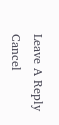Leave A Reply Cancel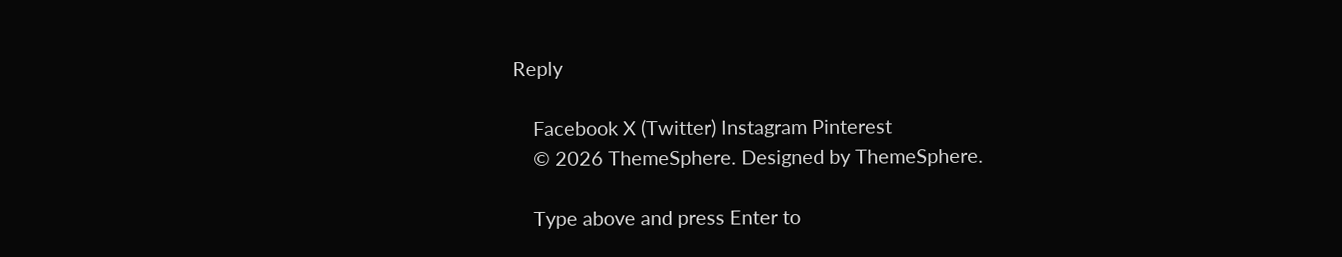Reply

    Facebook X (Twitter) Instagram Pinterest
    © 2026 ThemeSphere. Designed by ThemeSphere.

    Type above and press Enter to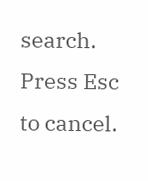search. Press Esc to cancel.